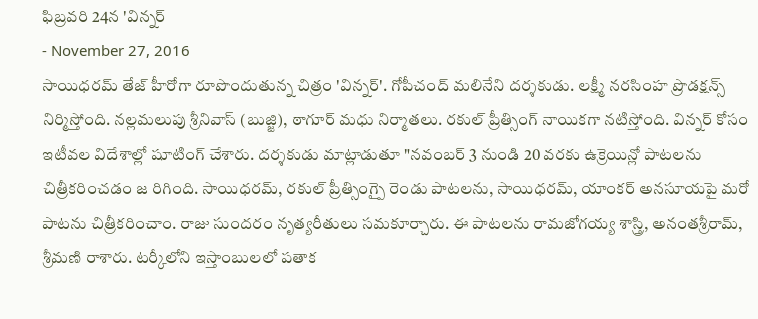ఫిబ్రవరి 24న 'విన్నర్
- November 27, 2016
సాయిధరమ్ తేజ్ హీరోగా రూపొందుతున్న చిత్రం 'విన్నర్'. గోపీచంద్ మలినేని దర్శకుడు. లక్ష్మీ నరసింహ ప్రొడక్షన్స్ నిర్మిస్తోంది. నల్లమలుపు శ్రీనివాస్ (బుజ్జి), ఠాగూర్ మధు నిర్మాతలు. రకుల్ ప్రీత్సింగ్ నాయికగా నటిస్తోంది. విన్నర్ కోసం ఇటీవల విదేశాల్లో షూటింగ్ చేశారు. దర్శకుడు మాట్లాడుతూ "నవంబర్ 3 నుండి 20 వరకు ఉక్రెయిన్లో పాటలను చిత్రీకరించడం జ రిగింది. సాయిధరమ్, రకుల్ ప్రీత్సింగ్పై రెండు పాటలను, సాయిధరమ్, యాంకర్ అనసూయపై మరో పాటను చిత్రీకరించాం. రాజు సుందరం నృత్యరీతులు సమకూర్చారు. ఈ పాటలను రామజోగయ్య శాస్త్రి, అనంతశ్రీరామ్, శ్రీమణి రాశారు. టర్కీలోని ఇస్తాంబులలో పతాక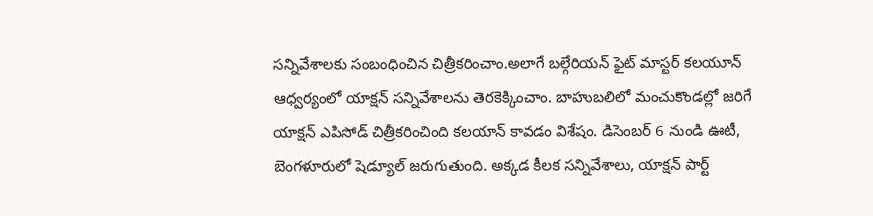సన్నివేశాలకు సంబంధించిన చిత్రీకరించాం.అలాగే బల్గేరియన్ ఫైట్ మాస్టర్ కలయూన్ ఆధ్వర్యంలో యాక్షన్ సన్నివేశాలను తెరకెక్కించాం. బాహుబలిలో మంచుకొండల్లో జరిగే యాక్షన్ ఎపిసోడ్ చిత్రీకరించింది కలయాన్ కావడం విశేషం. డిసెంబర్ 6 నుండి ఊటీ, బెంగళూరులో షెడ్యూల్ జరుగుతుంది. అక్కడ కీలక సన్నివేశాలు, యాక్షన్ పార్ట్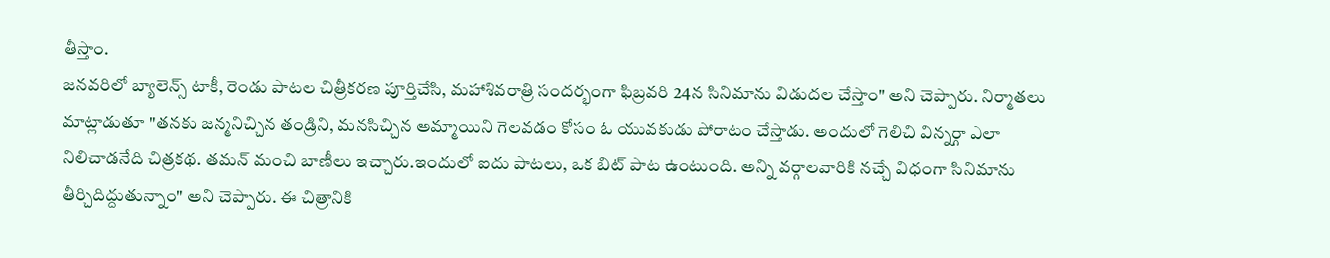తీస్తాం.
జనవరిలో బ్యాలెన్స్ టాకీ, రెండు పాటల చిత్రీకరణ పూర్తిచేసి, మహాశివరాత్రి సందర్భంగా ఫిబ్రవరి 24న సినిమాను విడుదల చేస్తాం" అని చెప్పారు. నిర్మాతలు మాట్లాడుతూ "తనకు జన్మనిచ్చిన తండ్రిని, మనసిచ్చిన అమ్మాయిని గెలవడం కోసం ఓ యువకుడు పోరాటం చేస్తాడు. అందులో గెలిచి విన్నర్గా ఎలా నిలిచాడనేది చిత్రకథ. తమన్ మంచి బాణీలు ఇచ్చారు.ఇందులో ఐదు పాటలు, ఒక బిట్ పాట ఉంటుంది. అన్ని వర్గాలవారికి నచ్చే విధంగా సినిమాను తీర్చిదిద్దుతున్నాం" అని చెప్పారు. ఈ చిత్రానికి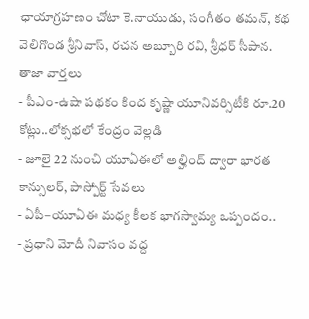ఛాయాగ్రహణం చోటా కె.నాయుడు, సంగీతం తమన్, కథ వెలిగొండ శ్రీనివాస్, రచన అబ్బూరి రవి, శ్రీధర్ సీపాన.
తాజా వార్తలు
- పీఎం-ఉషా పథకం కింద కృష్ణా యూనివర్సిటీకి రూ.20 కోట్లు..లోక్సభలో కేంద్రం వెల్లడి
- జూలై 22 నుంచి యూఏఈలో అల్హింద్ ద్వారా భారత కాన్సులర్, పాస్పోర్ట్ సేవలు
- ఏపీ–యూఏఈ మధ్య కీలక భాగస్వామ్య ఒప్పందం..
- ప్రధాని మోదీ నివాసం వద్ద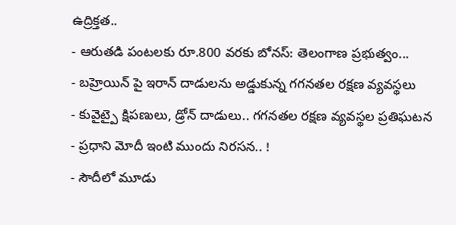ఉద్రిక్తత..
- ఆరుతడి పంటలకు రూ.800 వరకు బోనస్: తెలంగాణ ప్రభుత్వం...
- బహ్రెయిన్ పై ఇరాన్ దాడులను అడ్డుకున్న గగనతల రక్షణ వ్యవస్థలు
- కువైట్పై క్షిపణులు, డ్రోన్ దాడులు.. గగనతల రక్షణ వ్యవస్థల ప్రతిఘటన
- ప్రధాని మోదీ ఇంటి ముందు నిరసన.. !
- సౌదీలో మూడు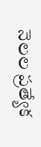నెలల ప్రత్యేక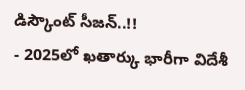డిస్కౌంట్ సీజన్..!!
- 2025లో ఖతార్కు భారీగా విదేశీ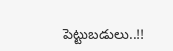పెట్టుబడులు..!!